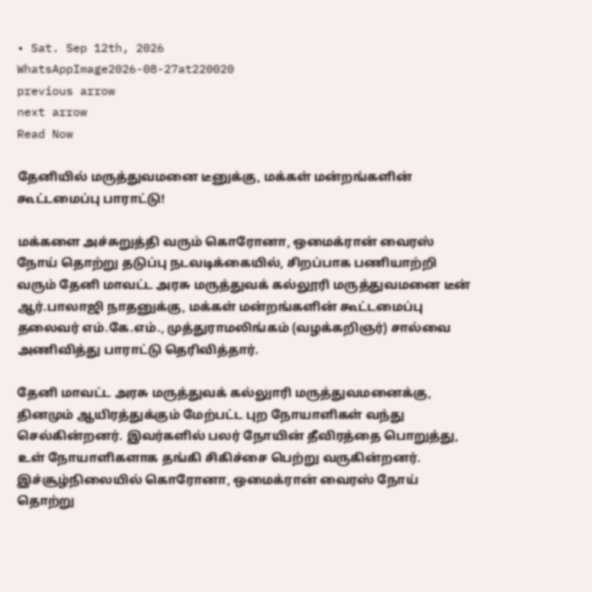• Sat. Sep 12th, 2026
WhatsAppImage2026-08-27at220020
previous arrow
next arrow
Read Now

தேனியில் மருத்துவமனை டீனுக்கு, மக்கள் மன்றங்களின் கூட்டமைப்பு பாராட்டு!

மக்களை அச்சுறுத்தி வரும் கொரோனா, ஒமைக்ரான் வைரஸ் நோய் தொற்று தடுப்பு நடவடிக்கையில், சிறப்பாக பணியாற்றி வரும் தேனி மாவட்ட அரசு மருத்துவக் கல்லூரி மருத்துவமனை டீன் ஆர்.பாலாஜி நாதனுக்கு, மக்கள் மன்றங்களின் கூட்டமைப்பு தலைவர் எம்.கே.எம்., முத்துராமலிங்கம் (வழக்கறிஞர்) சால்வை அணிவித்து பாராட்டு தெரிவித்தார்.

தேனி மாவட்ட அரசு மருத்துவக் கல்லுாரி மருத்துவமனைக்கு, தினமும் ஆயிரத்துக்கும் மேற்பட்ட புற நோயாளிகள் வந்து செல்கின்றனர். இவர்களில் பலர் நோயின் தீவிரத்தை பொறுத்து, உள் நோயாளிகளாக தங்கி சிகிச்சை பெற்று வருகின்றனர். இச்சூழ்நிலையில் கொரோனா, ஒமைக்ரான் வைரஸ் நோய் தொற்று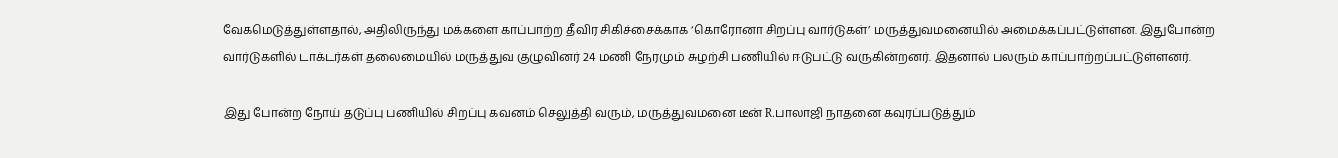வேகமெடுத்துள்ளதால், அதிலிருந்து மக்களை காப்பாற்ற தீவிர சிகிச்சைக்காக ‘கொரோனா சிறப்பு வார்டுகள்’ மருத்துவமனையில் அமைக்கப்பட்டுள்ளன. இதுபோன்ற வார்டுகளில் டாக்டர்கள் தலைமையில் மருத்துவ குழுவினர் 24 மணி நேரமும் சுழற்சி பணியில் ஈடுபட்டு வருகின்றனர். இதனால் பலரும் காப்பாற்றப்பட்டுள்ளனர்.

இது போன்ற நோய் தடுப்பு பணியில் சிறப்பு கவனம் செலுத்தி வரும், மருத்துவமனை டீன் R.பாலாஜி நாதனை கவுரப்படுத்தும்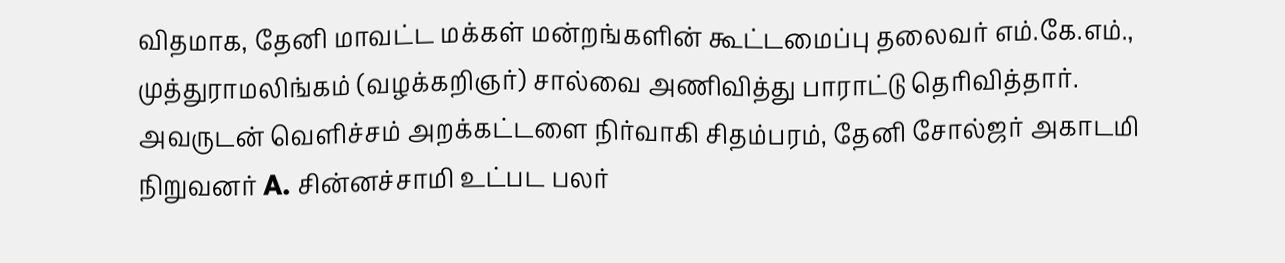விதமாக, தேனி மாவட்ட மக்கள் மன்றங்களின் கூட்டமைப்பு தலைவர் எம்.கே.எம்., முத்துராமலிங்கம் (வழக்கறிஞர்) சால்வை அணிவித்து பாராட்டு தெரிவித்தார். அவருடன் வெளிச்சம் அறக்கட்டளை நிர்வாகி சிதம்பரம், தேனி சோல்ஜர் அகாடமி நிறுவனர் A. சின்னச்சாமி உட்பட பலர்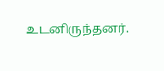உடனிருந்தனர்.